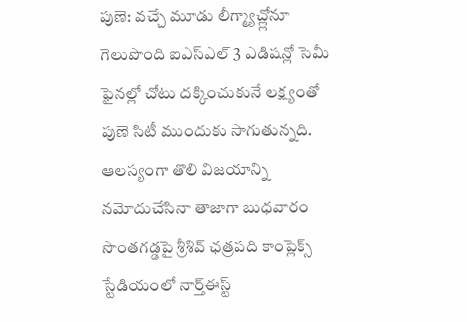పుణె: వచ్చే మూడు లీగ్మ్యాచ్ల్లోనూ గెలుపొంది ఐఎస్ఎల్ 3 ఎడిషన్లో సెమీ ఫైనల్లో చోటు దక్కించుకునే లక్ష్యంతో పుణె సిటీ ముందుకు సాగుతున్నది. ఆలస్యంగా తొలి విజయాన్ని నమోదుచేసినా తాజాగా బుధవారం సొంతగడ్డపై శ్రీశివ్ ఛత్రపది కాంప్లెక్స్ స్టేడియంలో నార్త్ఈస్ట్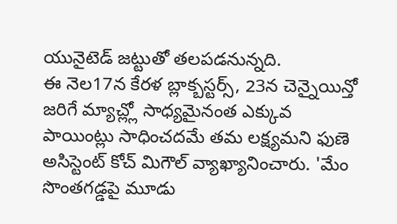యునైటెడ్ జట్టుతో తలపడనున్నది.
ఈ నెల17న కేరళ బ్లాక్బస్టర్స్, 23న చెన్నైయిన్తో జరిగే మ్యాచ్ల్లో సాధ్యమైనంత ఎక్కువ పాయింట్లు సాధించదమే తమ లక్ష్యమని ఫుణె అసిస్టెంట్ కోచ్ మిగౌల్ వ్యాఖ్యానించారు. 'మేం సొంతగడ్డపై మూడు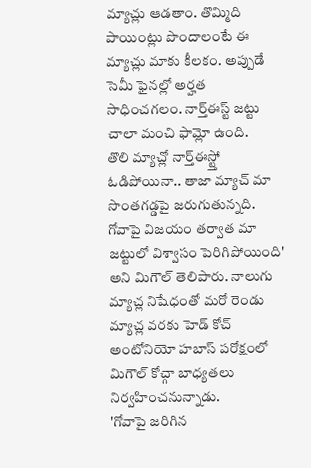మ్యాచ్లు ఆడతాం. తొమ్మిది పాయింట్లు పొందాలంటే ఈ మ్యాచ్లు మాకు కీలకం. అప్పుడే సెమీ ఫైనల్లో అర్హత సాధించగలం. నార్త్ఈస్ట్ జట్టు చాలా మంచి ఫామ్లో ఉంది.
తొలి మ్యాచ్లో నార్త్ఈస్ట్తో ఓడిపోయినా.. తాజా మ్యాచ్ మా సొంతగడ్డపై జరుగుతున్నది. గోవాపై విజయం తర్వాత మా జట్టులో విశ్వాసం పెరిగిపోయింది' అని మిగౌల్ తెలిపారు. నాలుగు మ్యాచ్ల నిషేధంతో మరో రెండు మ్యాచ్ల వరకు హెడ్ కోచ్ అంటోనియో హబాస్ పరోక్షంలో మిగౌల్ కోచ్గా బాధ్యతలు నిర్వహించనున్నాడు.
'గోవాపై జరిగిన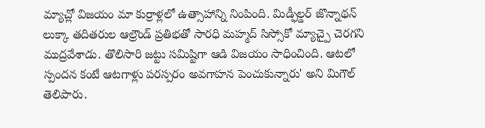మ్యాచ్లో విజయం మా కుర్రాళ్లలో ఉత్సాహాన్ని నింపింది. మిడ్ఫీల్డర్ జొన్నాథన్ లుక్కా తదితరుల ఆల్రౌండ్ ప్రతిభతో సారధి మహ్మద్ సిస్సోకో మ్యాచ్పై చెరగని ముద్రవేశాడు. తొలిసారి జట్టు సమిష్టిగా ఆడి విజయం సాధించింది. ఆటలో స్పందన కంటే ఆటగాళ్లు పరస్పరం అవగాహన పెంచుకున్నారు' అని మిగౌల్ తెలిపారు.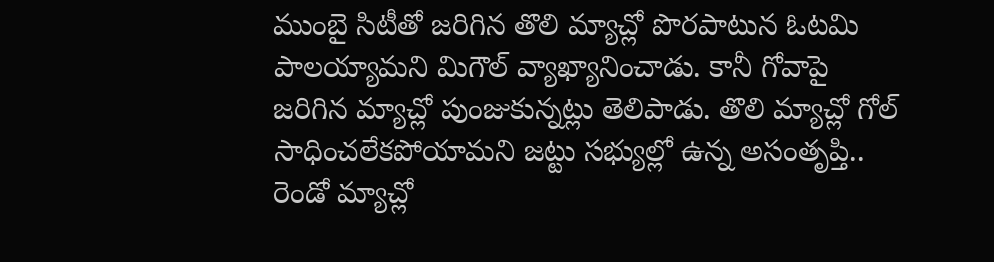ముంబై సిటీతో జరిగిన తొలి మ్యాచ్లో పొరపాటున ఓటమి పాలయ్యామని మిగౌల్ వ్యాఖ్యానించాడు. కానీ గోవాపై జరిగిన మ్యాచ్లో పుంజుకున్నట్లు తెలిపాడు. తొలి మ్యాచ్లో గోల్ సాధించలేకపోయామని జట్టు సభ్యుల్లో ఉన్న అసంతృప్తి.. రెండో మ్యాచ్లో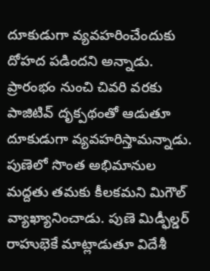దూకుడుగా వ్యవహరించేందుకు దోహద పడిందని అన్నాడు. ప్రారంభం నుంచి చివరి వరకు పాజిటివ్ దృక్పథంతో ఆడుతూ దూకుడుగా వ్యవహరిస్తామన్నాడు.
పుణెలో సొంత అభిమానుల మద్దతు తమకు కీలకమని మిగౌల్ వ్యాఖ్యానించాడు. పుణె మిడ్ఫీల్డర్ రాహుభెకే మాట్లాడుతూ విదేశీ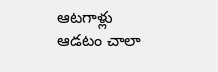ఆటగాళ్లు ఆడటం చాలా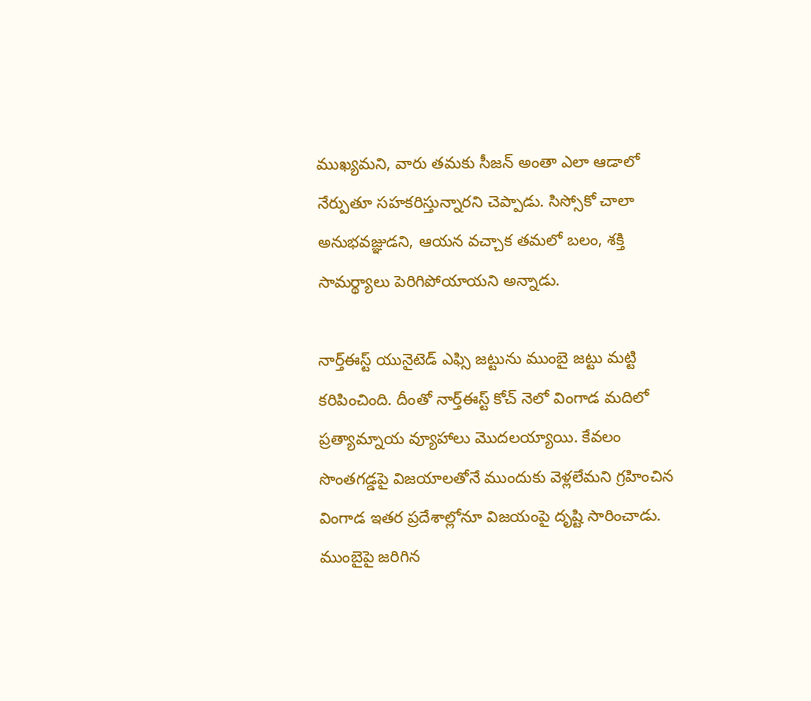ముఖ్యమని, వారు తమకు సీజన్ అంతా ఎలా ఆడాలో నేర్పుతూ సహకరిస్తున్నారని చెప్పాడు. సిస్సోకో చాలా అనుభవజ్ఞుడని, ఆయన వచ్చాక తమలో బలం, శక్తి సామర్థ్యాలు పెరిగిపోయాయని అన్నాడు.

నార్త్ఈస్ట్ యునైటెడ్ ఎఫ్సి జట్టును ముంబై జట్టు మట్టి కరిపించింది. దీంతో నార్త్ఈస్ట్ కోచ్ నెలో వింగాడ మదిలో ప్రత్యామ్నాయ వ్యూహాలు మొదలయ్యాయి. కేవలం సొంతగడ్డపై విజయాలతోనే ముందుకు వెళ్లలేమని గ్రహించిన వింగాడ ఇతర ప్రదేశాల్లోనూ విజయంపై దృష్టి సారించాడు.
ముంబైపై జరిగిన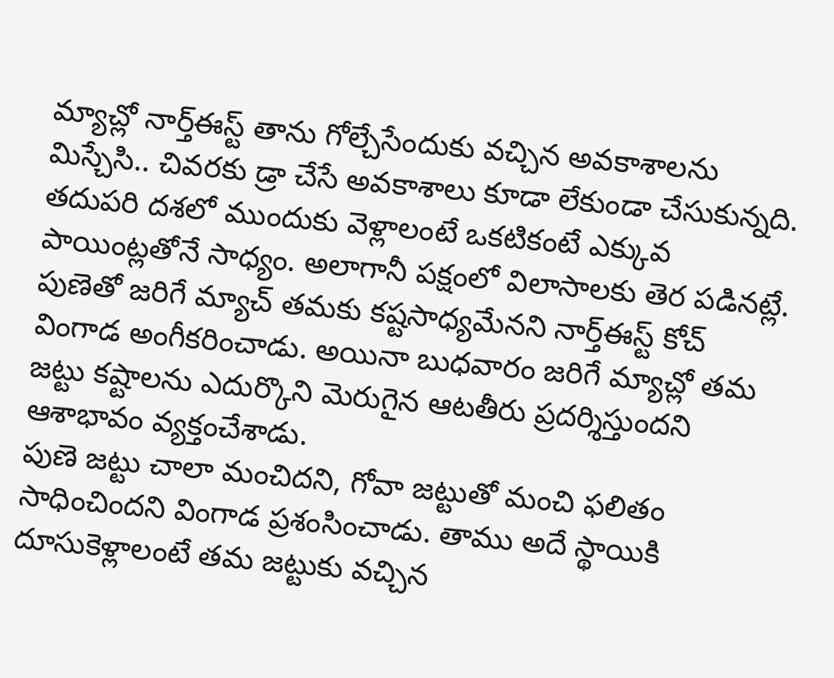మ్యాచ్లో నార్త్ఈస్ట్ తాను గోల్చేసేందుకు వచ్చిన అవకాశాలను మిస్చేసి.. చివరకు డ్రా చేసే అవకాశాలు కూడా లేకుండా చేసుకున్నది. తదుపరి దశలో ముందుకు వెళ్లాలంటే ఒకటికంటే ఎక్కువ పాయింట్లతోనే సాధ్యం. అలాగానీ పక్షంలో విలాసాలకు తెర పడినట్లే.
పుణెతో జరిగే మ్యాచ్ తమకు కష్టసాధ్యమేనని నార్త్ఈస్ట్ కోచ్ వింగాడ అంగీకరించాడు. అయినా బుధవారం జరిగే మ్యాచ్లో తమ జట్టు కష్టాలను ఎదుర్కొని మెరుగైన ఆటతీరు ప్రదర్శిస్తుందని ఆశాభావం వ్యక్తంచేశాడు.
పుణె జట్టు చాలా మంచిదని, గోవా జట్టుతో మంచి ఫలితం సాధించిందని వింగాడ ప్రశంసించాడు. తాము అదే స్థాయికి దూసుకెళ్లాలంటే తమ జట్టుకు వచ్చిన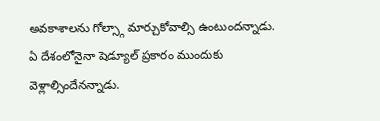అవకాశాలను గోల్స్గా మార్చుకోవాల్సి ఉంటుందన్నాడు. ఏ దేశంలోనైనా షెడ్యూల్ ప్రకారం ముందుకు వెళ్లాల్సిందేనన్నాడు.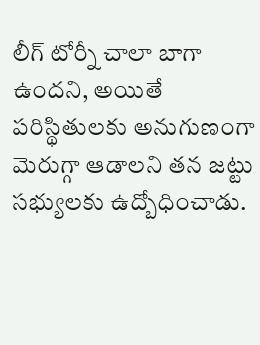లీగ్ టోర్నీ చాలా బాగా ఉందని, అయితే పరిస్థితులకు అనుగుణంగా మెరుగ్గా ఆడాలని తన జట్టు సభ్యులకు ఉద్బోధించాడు.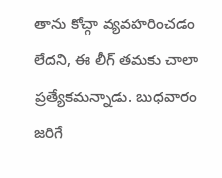తాను కోచ్గా వ్యవహరించడం లేదని, ఈ లీగ్ తమకు చాలా ప్రత్యేకమన్నాడు. బుధవారం జరిగే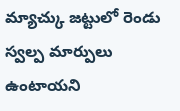మ్యాచ్కు జట్టులో రెండు స్వల్ప మార్పులు ఉంటాయని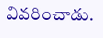వివరించాడు.